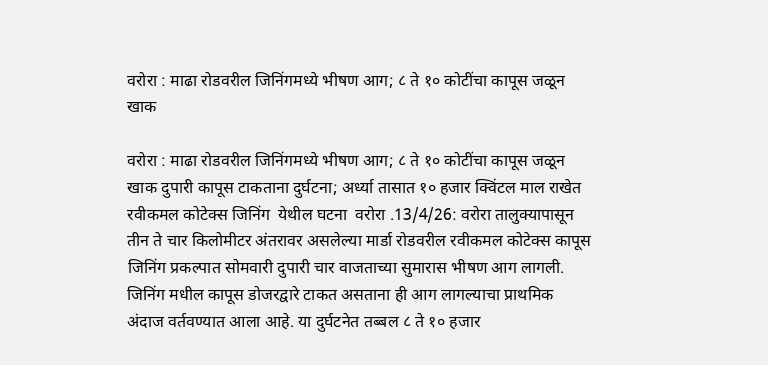वरोरा : माढा रोडवरील जिनिंगमध्ये भीषण आग; ८ ते १० कोटींचा कापूस जळून खाक

वरोरा : माढा रोडवरील जिनिंगमध्ये भीषण आग; ८ ते १० कोटींचा कापूस जळून खाक दुपारी कापूस टाकताना दुर्घटना; अर्ध्या तासात १० हजार क्विंटल माल राखेत रवीकमल कोटेक्स जिनिंग  येथील घटना  वरोरा .13/4/26: वरोरा तालुक्यापासून तीन ते चार किलोमीटर अंतरावर असलेल्या मार्डा रोडवरील रवीकमल कोटेक्स कापूस जिनिंग प्रकल्पात सोमवारी दुपारी चार वाजताच्या सुमारास भीषण आग लागली. जिनिंग मधील कापूस डोजरद्वारे टाकत असताना ही आग लागल्याचा प्राथमिक अंदाज वर्तवण्यात आला आहे. या दुर्घटनेत तब्बल ८ ते १० हजार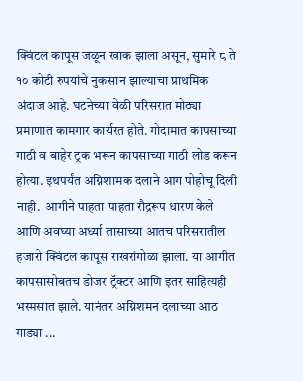क्विंटल कापूस जळून खाक झाला असून, सुमारे ८ ते १० कोटी रुपयांचे नुकसान झाल्याचा प्राथमिक अंदाज आहे. घटनेच्या वेळी परिसरात मोठ्या प्रमाणात कामगार कार्यरत होते. गोदामात कापसाच्या गाठी व बाहेर ट्रक भरून कापसाच्या गाठी लोड करून होत्या. इथपर्यंत अग्निशामक दलाने आग पोहोचू दिली नाही.  आगीने पाहता पाहता रौद्ररूप धारण केले आणि अवघ्या अर्ध्या तासाच्या आतच परिसरातील हजारो क्विंटल कापूस राखरांगोळा झाला. या आगीत कापसासोबतच डोजर ट्रॅक्टर आणि इतर साहित्यही भस्मसात झाले. यानंतर अग्निशमन दलाच्या आठ गाड्या ...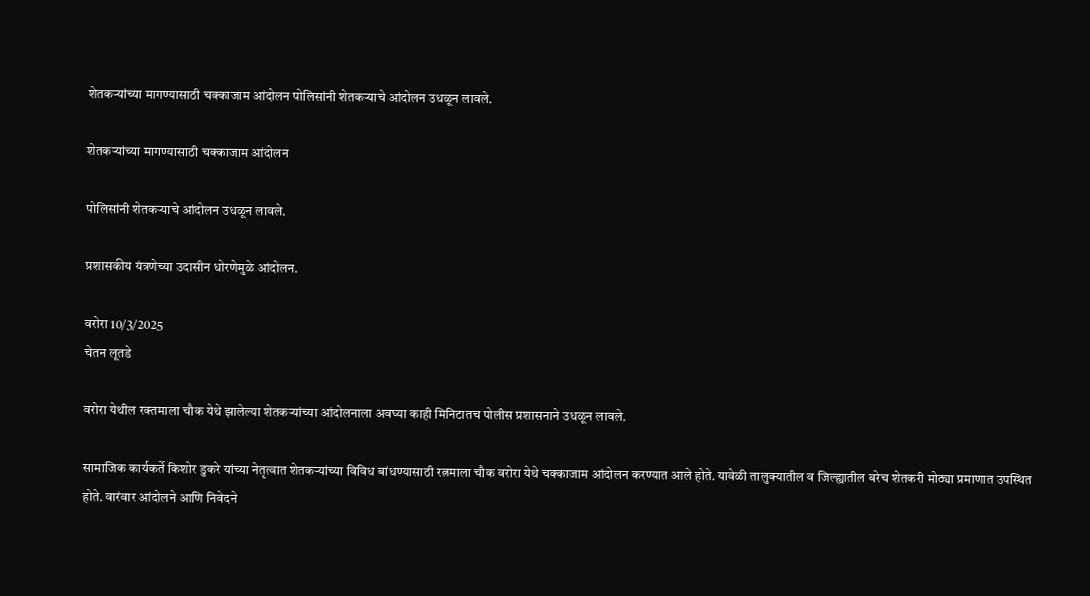शेतकऱ्यांच्या मागण्यासाठी चक्काजाम आंदोलन पोलिसांनी शेतकऱ्याचे आंदोलन उधळून लावले.

शेतकऱ्यांच्या मागण्यासाठी चक्काजाम आंदोलन

पोलिसांनी शेतकऱ्याचे आंदोलन उधळून लावले.

प्रशासकीय यंत्रणेच्या उदासीन धोरणेमुळे आंदोलन.

वरोरा 10/3/2025
चेतन लूतडे

वरोरा येथील रक्तमाला चौक येथे झालेल्या शेतकऱ्यांच्या आंदोलनाला अवघ्या काही मिनिटातच पोलीस प्रशासनाने उधळून लावले.

सामाजिक कार्यकर्ते किशोर डुकरे यांच्या नेतृत्वात शेतकऱ्यांच्या विविध बांधण्यासाठी रत्नमाला चौक वरोरा येथे चक्काजाम आंदोलन करण्यात आले होते. यावेळी तालुक्यातील व जिल्ह्यातील बरेच शेतकरी मोठ्या प्रमाणात उपस्थित होते. वारंवार आंदोलने आणि निवेदने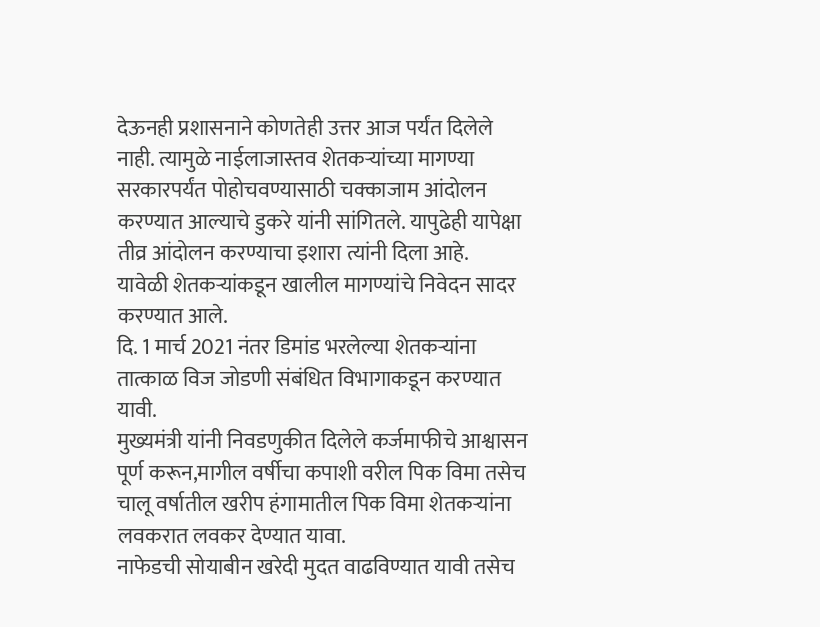देऊनही प्रशासनाने कोणतेही उत्तर आज पर्यंत दिलेले नाही. त्यामुळे नाईलाजास्तव शेतकऱ्यांच्या मागण्या सरकारपर्यंत पोहोचवण्यासाठी चक्काजाम आंदोलन करण्यात आल्याचे डुकरे यांनी सांगितले. यापुढेही यापेक्षा तीव्र आंदोलन करण्याचा इशारा त्यांनी दिला आहे.
यावेळी शेतकऱ्यांकडून खालील मागण्यांचे निवेदन सादर करण्यात आले.
दि. 1 मार्च 2021 नंतर डिमांड भरलेल्या शेतकऱ्यांना तात्काळ विज जोडणी संबंधित विभागाकडून करण्यात यावी.
मुख्यमंत्री यांनी निवडणुकीत दिलेले कर्जमाफीचे आश्वासन पूर्ण करून,मागील वर्षीचा कपाशी वरील पिक विमा तसेच चालू वर्षातील खरीप हंगामातील पिक विमा शेतकऱ्यांना लवकरात लवकर देण्यात यावा.
नाफेडची सोयाबीन खरेदी मुदत वाढविण्यात यावी तसेच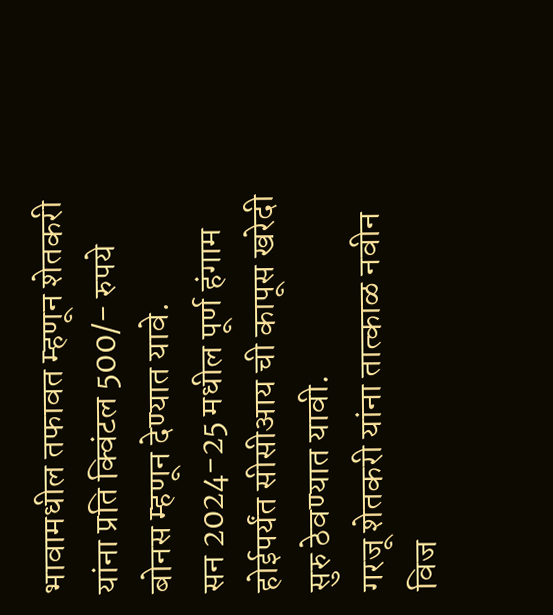भावामधील तफावत म्हणून शेतकरी यांना प्रति क्विंटल 500/- रुपये बोनस म्हणून देण्यात यावे.
सन 2024-25 मधील पूर्ण हंगाम होईपर्यंत सीसीआय ची कापूस खरेदी सुरु ठेवण्यात यावी.
गरजू शेतकरी यांना तात्काळ नवीन विज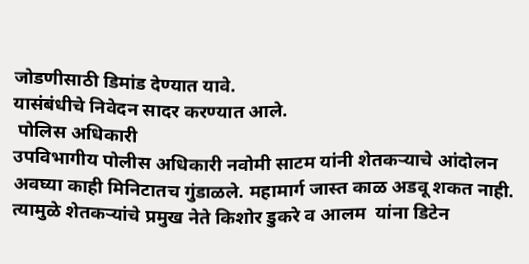जोडणीसाठी डिमांड देण्यात यावे.
यासंबंधीचे निवेदन सादर करण्यात आले.
 पोलिस अधिकारी
उपविभागीय पोलीस अधिकारी नवोमी साटम यांनी शेतकऱ्याचे आंदोलन अवघ्या काही मिनिटातच गुंडाळले. महामार्ग जास्त काळ अडवू शकत नाही. त्यामुळे शेतकऱ्यांचे प्रमुख नेते किशोर डुकरे व आलम  यांना डिटेन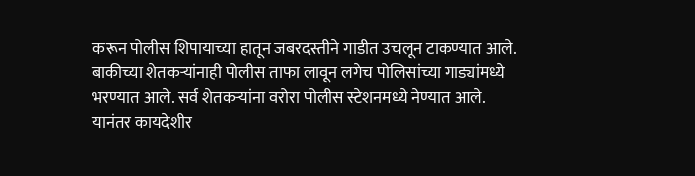करून पोलीस शिपायाच्या हातून जबरदस्तीने गाडीत उचलून टाकण्यात आले. बाकीच्या शेतकऱ्यांनाही पोलीस ताफा लावून लगेच पोलिसांच्या गाड्यांमध्ये भरण्यात आले. सर्व शेतकऱ्यांना वरोरा पोलीस स्टेशनमध्ये नेण्यात आले. यानंतर कायदेशीर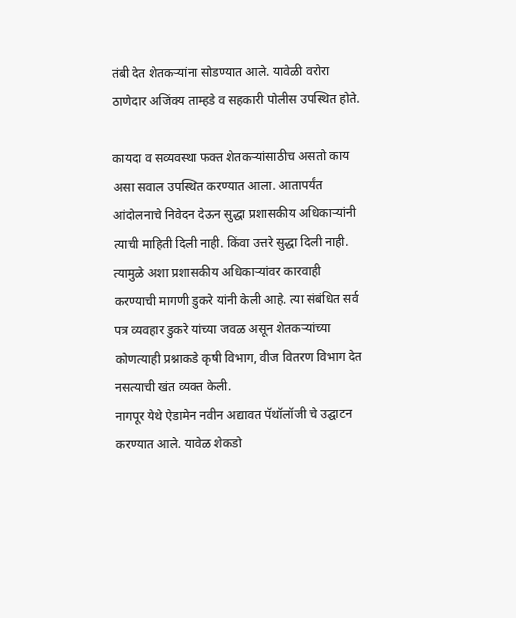तंबी देत शेतकऱ्यांना सोडण्यात आले. यावेळी वरोरा ठाणेदार अजिंक्य ताम्हडे व सहकारी पोलीस उपस्थित होते.

कायदा व सव्यवस्था फक्त शेतकऱ्यांसाठीच असतो काय असा सवाल उपस्थित करण्यात आला. आतापर्यंत आंदोलनाचे निवेदन देऊन सुद्धा प्रशासकीय अधिकाऱ्यांनी त्याची माहिती दिली नाही. किंवा उत्तरे सुद्धा दिली नाही. त्यामुळे अशा प्रशासकीय अधिकाऱ्यांवर कारवाही करण्याची मागणी डुकरे यांनी केली आहे. त्या संबंधित सर्व पत्र व्यवहार डुकरे यांच्या जवळ असून शेतकऱ्यांच्या कोणत्याही प्रश्नाकडे कृषी विभाग, वीज वितरण विभाग देत नसत्याची खंत व्यक्त केली.
नागपूर येथे ऐडामेन नवीन अद्यावत पॅथॉलॉजी चे उद्घाटन करण्यात आले. यावेळ शेकडो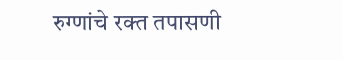रुग्णांचे रक्त तपासणी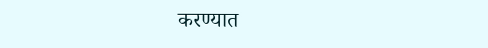करण्यात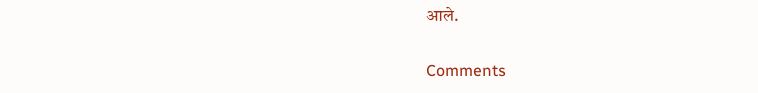आले.

Comments